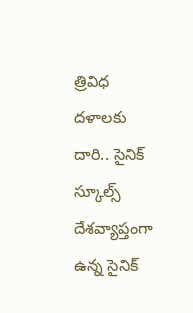త్రివిధ దళాలకు దారి.. సైనిక్ స్కూల్స్
దేశవ్యాప్తంగా ఉన్న సైనిక్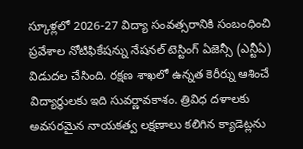స్కూళ్లలో 2026-27 విద్యా సంవత్సరానికి సంబంధించి ప్రవేశాల నోటిఫికేషన్ను నేషనల్ టెస్టింగ్ ఏజెన్సీ (ఎన్టీఏ) విడుదల చేసింది. రక్షణ శాఖలో ఉన్నత కెరీర్ను ఆశించే విద్యార్థులకు ఇది సువర్ణావకాశం. త్రివిధ దళాలకు అవసరమైన నాయకత్వ లక్షణాలు కలిగిన క్యాడెట్లను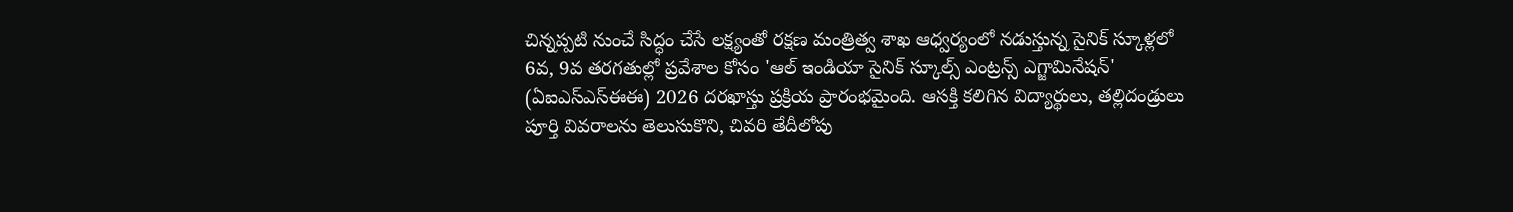చిన్నప్పటి నుంచే సిద్ధం చేసే లక్ష్యంతో రక్షణ మంత్రిత్వ శాఖ ఆధ్వర్యంలో నడుస్తున్న సైనిక్ స్కూళ్లలో 6వ, 9వ తరగతుల్లో ప్రవేశాల కోసం 'ఆల్ ఇండియా సైనిక్ స్కూల్స్ ఎంట్రన్స్ ఎగ్జామినేషన్' (ఏఐఎస్ఎస్ఈఈ) 2026 దరఖాస్తు ప్రక్రియ ప్రారంభమైంది. ఆసక్తి కలిగిన విద్యార్థులు, తల్లిదండ్రులు పూర్తి వివరాలను తెలుసుకొని, చివరి తేదీలోపు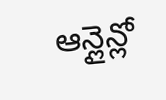ఆన్లైన్లో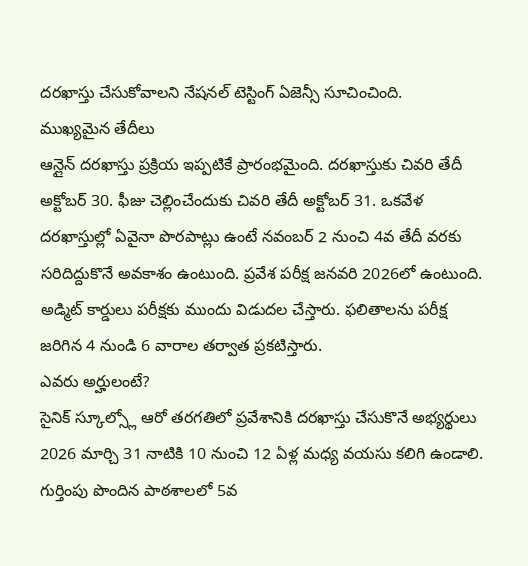దరఖాస్తు చేసుకోవాలని నేషనల్ టెస్టింగ్ ఏజెన్సీ సూచించింది.
ముఖ్యమైన తేదీలు
ఆన్లైన్ దరఖాస్తు ప్రక్రియ ఇప్పటికే ప్రారంభమైంది. దరఖాస్తుకు చివరి తేదీ అక్టోబర్ 30. ఫీజు చెల్లించేందుకు చివరి తేదీ అక్టోబర్ 31. ఒకవేళ దరఖాస్తుల్లో ఏవైనా పొరపాట్లు ఉంటే నవంబర్ 2 నుంచి 4వ తేదీ వరకు సరిదిద్దుకొనే అవకాశం ఉంటుంది. ప్రవేశ పరీక్ష జనవరి 2026లో ఉంటుంది. అడ్మిట్ కార్డులు పరీక్షకు ముందు విడుదల చేస్తారు. ఫలితాలను పరీక్ష జరిగిన 4 నుండి 6 వారాల తర్వాత ప్రకటిస్తారు.
ఎవరు అర్హులంటే?
సైనిక్ స్కూల్స్లో ఆరో తరగతిలో ప్రవేశానికి దరఖాస్తు చేసుకొనే అభ్యర్థులు 2026 మార్చి 31 నాటికి 10 నుంచి 12 ఏళ్ల మధ్య వయసు కలిగి ఉండాలి. గుర్తింపు పొందిన పాఠశాలలో 5వ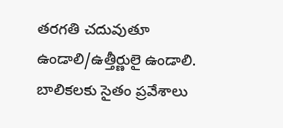తరగతి చదువుతూ ఉండాలి/ఉత్తీర్ణులై ఉండాలి. బాలికలకు సైతం ప్రవేశాలు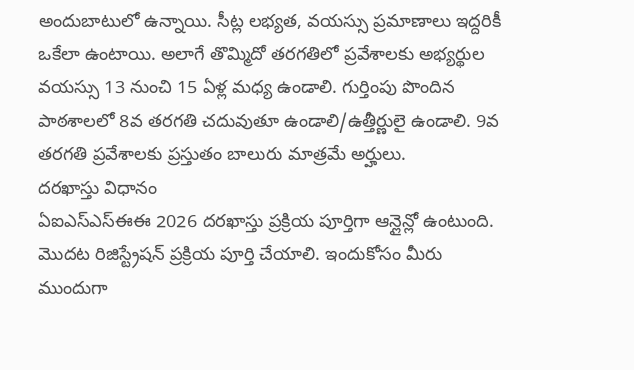అందుబాటులో ఉన్నాయి. సీట్ల లభ్యత, వయస్సు ప్రమాణాలు ఇద్దరికీ ఒకేలా ఉంటాయి. అలాగే తొమ్మిదో తరగతిలో ప్రవేశాలకు అభ్యర్థుల వయస్సు 13 నుంచి 15 ఏళ్ల మధ్య ఉండాలి. గుర్తింపు పొందిన పాఠశాలలో 8వ తరగతి చదువుతూ ఉండాలి/ఉత్తీర్ణులై ఉండాలి. 9వ తరగతి ప్రవేశాలకు ప్రస్తుతం బాలురు మాత్రమే అర్హులు.
దరఖాస్తు విధానం
ఏఐఎస్ఎస్ఈఈ 2026 దరఖాస్తు ప్రక్రియ పూర్తిగా ఆన్లైన్లో ఉంటుంది. మొదట రిజిస్ట్రేషన్ ప్రక్రియ పూర్తి చేయాలి. ఇందుకోసం మీరు ముందుగా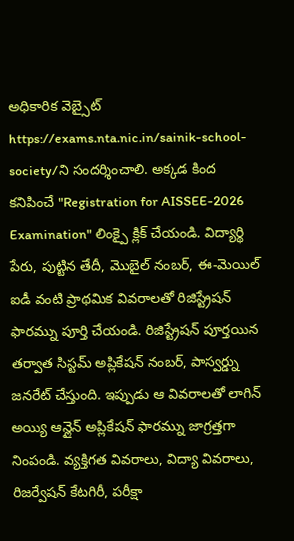అధికారిక వెబ్సైట్ https://exams.nta.nic.in/sainik-school-society/ని సందర్శించాలి. అక్కడ కింద కనిపించే "Registration for AISSEE-2026 Examination" లింక్పై క్లిక్ చేయండి. విద్యార్థి పేరు, పుట్టిన తేదీ, మొబైల్ నంబర్, ఈ-మెయిల్ ఐడీ వంటి ప్రాథమిక వివరాలతో రిజిస్ట్రేషన్ ఫారమ్ను పూర్తి చేయండి. రిజిస్ట్రేషన్ పూర్తయిన తర్వాత సిస్టమ్ అప్లికేషన్ నంబర్, పాస్వర్డ్ను జనరేట్ చేస్తుంది. ఇప్పుడు ఆ వివరాలతో లాగిన్ అయ్యి ఆన్లైన్ అప్లికేషన్ ఫారమ్ను జాగ్రత్తగా నింపండి. వ్యక్తిగత వివరాలు, విద్యా వివరాలు, రిజర్వేషన్ కేటగిరీ, పరీక్షా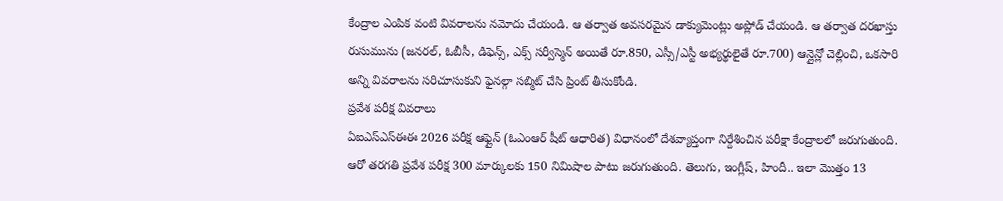కేంద్రాల ఎంపిక వంటి వివరాలను నమోదు చేయండి. ఆ తర్వాత అవసరమైన డాక్యుమెంట్లు అప్లోడ్ చేయండి. ఆ తర్వాత దరఖాస్తు రుసుమును (జనరల్, ఓబీసీ, డిఫెన్స్, ఎక్స్ సర్వీస్మెన్ అయితే రూ.850, ఎస్సీ/ఎస్టీ అభ్యర్థులైతే రూ.700) ఆన్లైన్లో చెల్లించి, ఒకసారి అన్ని వివరాలను సరిచూసుకుని ఫైనల్గా సబ్మిట్ చేసి ప్రింట్ తీసుకోండి.
ప్రవేశ పరీక్ష వివరాలు
ఏఐఎస్ఎస్ఈఈ 2026 పరీక్ష ఆఫ్లైన్ (ఓఎంఆర్ షీట్ ఆధారిత) విధానంలో దేశవ్యాప్తంగా నిర్దేశించిన పరీక్షా కేంద్రాలలో జరుగుతుంది. ఆరో తరగతి ప్రవేశ పరీక్ష 300 మార్కులకు 150 నిమిషాల పాటు జరుగుతుంది. తెలుగు, ఇంగ్లీష్, హిందీ.. ఇలా మొత్తం 13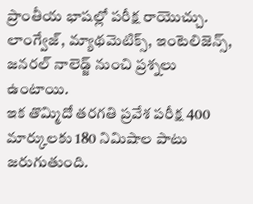ప్రాంతీయ భాషల్లో పరీక్ష రాయొచ్చు. లాంగ్వేజ్, మ్యాథమెటిక్స్, ఇంటెలిజెన్స్, జనరల్ నాలెడ్జ్ నుంచి ప్రశ్నలు ఉంటాయి.
ఇక తొమ్మిదో తరగతి ప్రవేశ పరీక్ష 400 మార్కులకు 180 నిమిషాల పాటు జరుగుతుంది.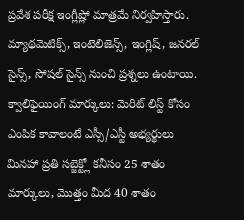ప్రవేశ పరీక్ష ఇంగ్లీష్లో మాత్రమే నిర్వహిస్తారు. మ్యాథమెటిక్స్, ఇంటెలిజెన్స్, ఇంగ్లిష్, జనరల్ సైన్స్, సోషల్ సైన్స్ నుంచి ప్రశ్నలు ఉంటాయి.
క్వాలిఫైయింగ్ మార్కులు: మెరిట్ లిస్ట్ కోసం ఎంపిక కావాలంటే ఎస్సీ/ఎస్టీ అభ్యర్థులు మినహా ప్రతి సబ్జెక్ట్లో కనీసం 25 శాతం మార్కులు, మొత్తం మీద 40 శాతం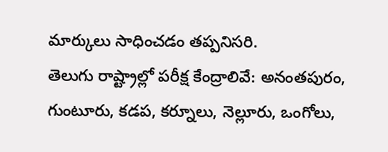మార్కులు సాధించడం తప్పనిసరి.
తెలుగు రాష్ట్రాల్లో పరీక్ష కేంద్రాలివే: అనంతపురం, గుంటూరు, కడప, కర్నూలు, నెల్లూరు, ఒంగోలు,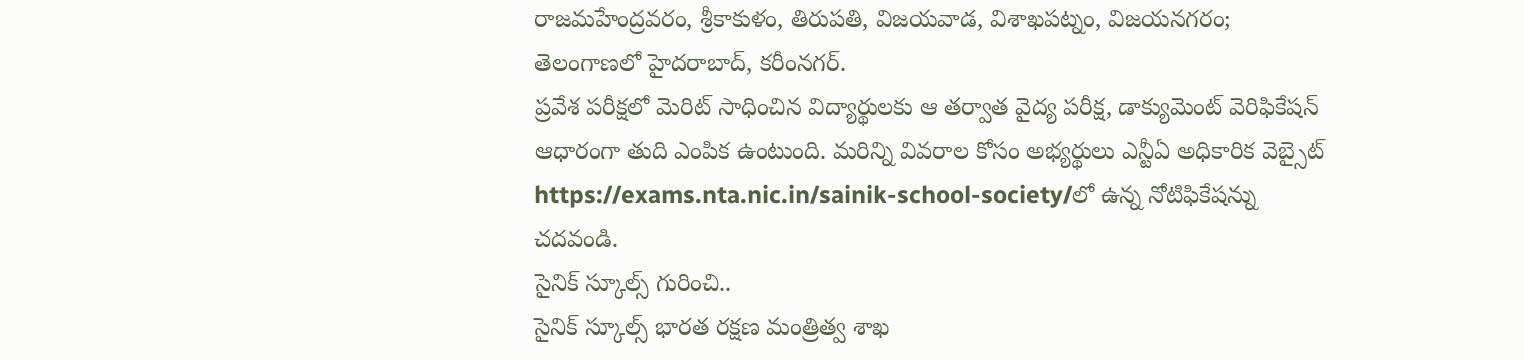రాజమహేంద్రవరం, శ్రీకాకుళం, తిరుపతి, విజయవాడ, విశాఖపట్నం, విజయనగరం; తెలంగాణలో హైదరాబాద్, కరీంనగర్.
ప్రవేశ పరీక్షలో మెరిట్ సాధించిన విద్యార్థులకు ఆ తర్వాత వైద్య పరీక్ష, డాక్యుమెంట్ వెరిఫికేషన్ ఆధారంగా తుది ఎంపిక ఉంటుంది. మరిన్ని వివరాల కోసం అభ్యర్థులు ఎన్టీఏ అధికారిక వెబ్సైట్ https://exams.nta.nic.in/sainik-school-society/లో ఉన్న నోటిఫికేషన్ను చదవండి.
సైనిక్ స్కూల్స్ గురించి..
సైనిక్ స్కూల్స్ భారత రక్షణ మంత్రిత్వ శాఖ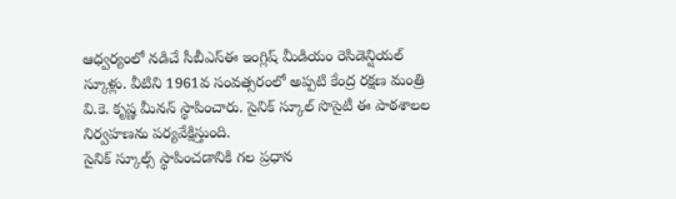ఆధ్వర్యంలో నడిచే సీబీఎస్ఈ ఇంగ్లిష్ మీడియం రెసిడెన్షియల్ స్కూళ్లు. వీటిని 1961వ సంవత్సరంలో అప్పటి కేంద్ర రక్షణ మంత్రి వి.కె. కృష్ణ మీనన్ స్థాపించారు. సైనిక్ స్కూల్ సొసైటీ ఈ పాఠశాలల నిర్వహణను పర్యవేక్షిస్తుంది.
సైనిక్ స్కూల్స్ స్థాపించడానికి గల ప్రధాన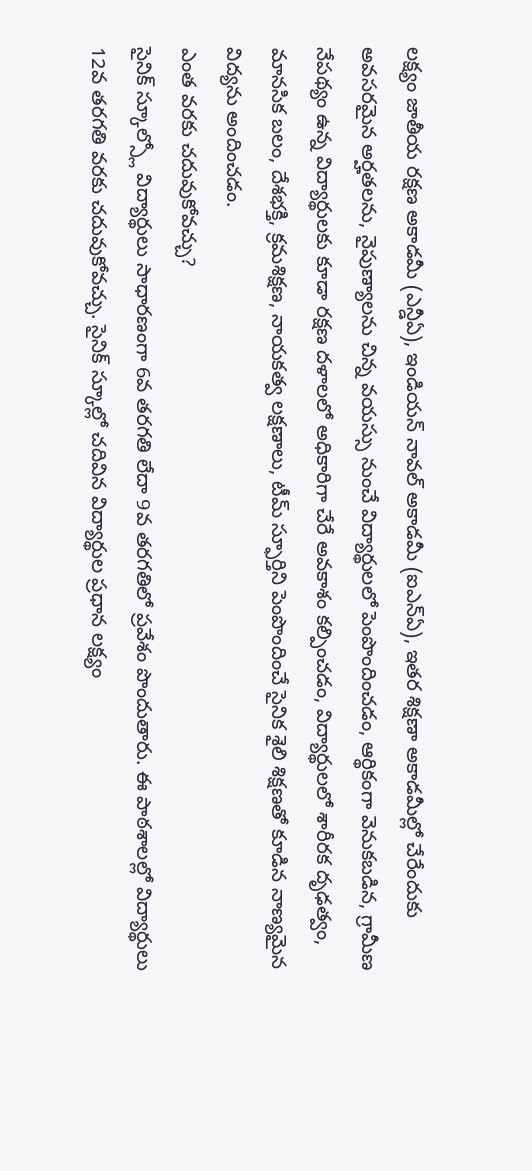లక్ష్యం జాతీయ రక్షణ అకాడమీ (ఎన్డీఏ), ఇండియన్ నావల్ అకాడమీ (ఐఎన్ఏ), ఇతర శిక్షణా అకాడమీల్లో చేరేందుకు అవసరమైన అర్హతలను, నైపుణ్యాలను చిన్న వయస్సు నుంచే విద్యార్థులలో పెంపొందించడం, ఆర్థికంగా వెనుకబడిన, గ్రామీణ నేపథ్యం ఉన్న విద్యార్థులకు కూడా రక్షణ దళాలలో అధికారిగా చేరే అవకాశం కల్పించడం, విద్యార్థులలో శారీరక దృఢత్వం, మానసిక బలం, దేశభక్తి, క్రమశిక్షణ, నాయకత్వ లక్షణాలు, టీమ్ స్ఫూర్తిని పెంపొందించే సైనిక శైలి శిక్షణతో కూడిన నాణ్యమైన విద్యను అందించడం.
ఎంత వరకు చదువుకోవచ్చు?
సైనిక్ స్కూల్స్లో విద్యార్థులు సాధారణంగా 6వ తరగతి లేదా 9వ తరగతిలో ప్రవేశం పొందుతారు. ఈ పాఠశాలల్లో విద్యార్థులు 12వ తరగతి వరకు చదువుకోవచ్చు. సైనిక్ స్కూల్లో చదివిన విద్యార్థుల ప్రధాన లక్ష్యం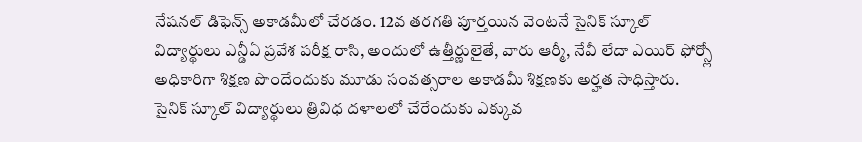నేషనల్ డిఫెన్స్ అకాడమీలో చేరడం. 12వ తరగతి పూర్తయిన వెంటనే సైనిక్ స్కూల్ విద్యార్థులు ఎన్డీఏ ప్రవేశ పరీక్ష రాసి, అందులో ఉత్తీర్ణులైతే, వారు ఆర్మీ, నేవీ లేదా ఎయిర్ ఫోర్స్లో అధికారిగా శిక్షణ పొందేందుకు మూడు సంవత్సరాల అకాడమీ శిక్షణకు అర్హత సాధిస్తారు. సైనిక్ స్కూల్ విద్యార్థులు త్రివిధ దళాలలో చేరేందుకు ఎక్కువ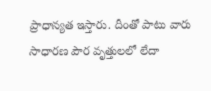ప్రాధాన్యత ఇస్తారు. దీంతో పాటు వారు సాధారణ పౌర వృత్తులలో లేదా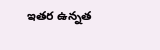ఇతర ఉన్నత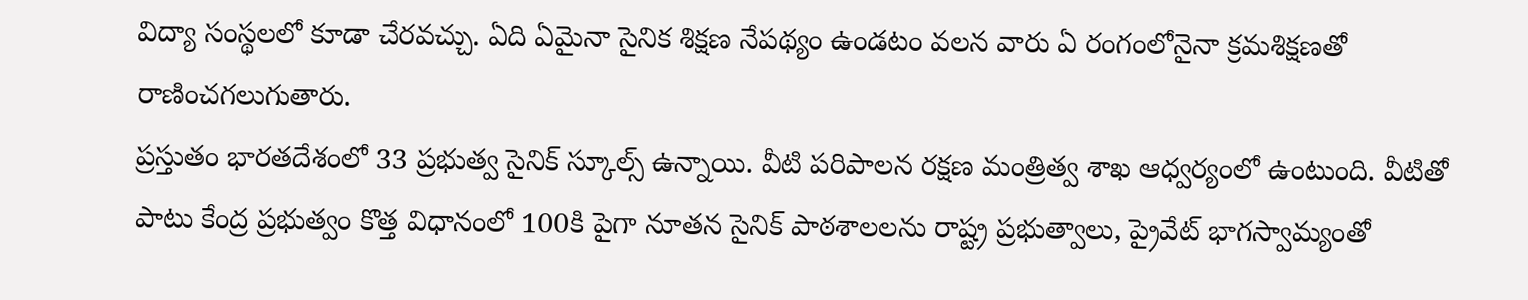విద్యా సంస్థలలో కూడా చేరవచ్చు. ఏది ఏమైనా సైనిక శిక్షణ నేపథ్యం ఉండటం వలన వారు ఏ రంగంలోనైనా క్రమశిక్షణతో రాణించగలుగుతారు.
ప్రస్తుతం భారతదేశంలో 33 ప్రభుత్వ సైనిక్ స్కూల్స్ ఉన్నాయి. వీటి పరిపాలన రక్షణ మంత్రిత్వ శాఖ ఆధ్వర్యంలో ఉంటుంది. వీటితో పాటు కేంద్ర ప్రభుత్వం కొత్త విధానంలో 100కి పైగా నూతన సైనిక్ పాఠశాలలను రాష్ట్ర ప్రభుత్వాలు, ప్రైవేట్ భాగస్వామ్యంతో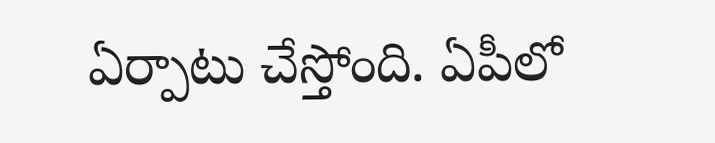ఏర్పాటు చేస్తోంది. ఏపీలో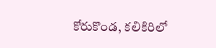కోరుకొండ, కలికిరిలో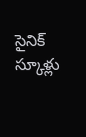సైనిక్ స్కూళ్లు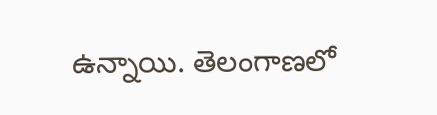ఉన్నాయి. తెలంగాణలో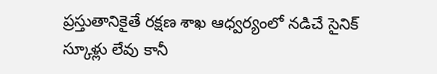ప్రస్తుతానికైతే రక్షణ శాఖ ఆధ్వర్యంలో నడిచే సైనిక్ స్కూళ్లు లేవు కానీ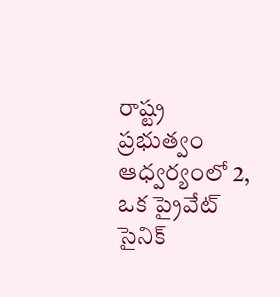రాష్ట్ర ప్రభుత్వం ఆధ్వర్యంలో 2, ఒక ప్రైవేట్ సైనిక్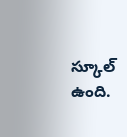స్కూల్ ఉంది.